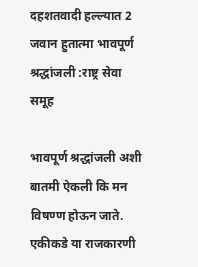दहशतवादी हल्ल्यात 2 जवान हुतात्मा भावपूर्ण श्रद्धांजली :राष्ट्र सेवा समूह

भावपूर्ण श्रद्धांजली अशी बातमी ऐकली कि मन विषण्ण होऊन जाते. एकीकडे या राजकारणी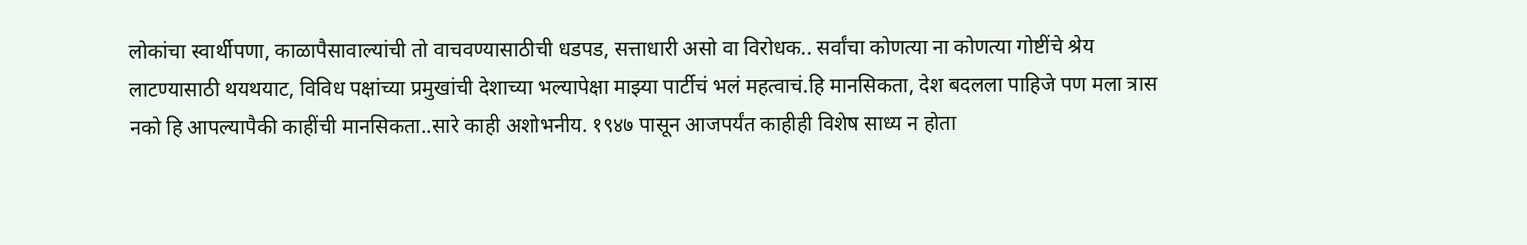लोकांचा स्वार्थीपणा, काळापैसावाल्यांची तो वाचवण्यासाठीची धडपड, सत्ताधारी असो वा विरोधक.. सर्वांचा कोणत्या ना कोणत्या गोष्टींचे श्रेय लाटण्यासाठी थयथयाट, विविध पक्षांच्या प्रमुखांची देशाच्या भल्यापेक्षा माझ्या पार्टीचं भलं महत्वाचं.हि मानसिकता, देश बदलला पाहिजे पण मला त्रास नको हि आपल्यापैकी काहींची मानसिकता..सारे काही अशोभनीय. १९४७ पासून आजपर्यंत काहीही विशेष साध्य न होता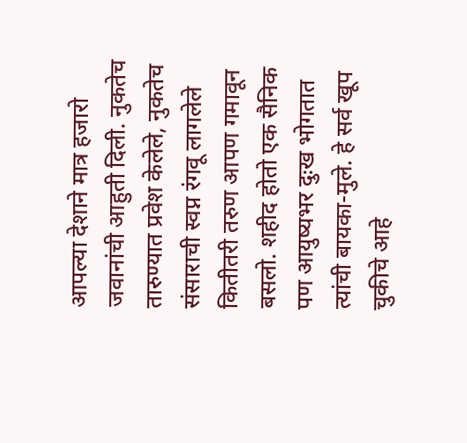आपल्या देशाने मात्र हजारो जवानांची आहुती दिली. नुकतेच तारुण्यात प्रवेश केलेले, नुकतेच संसाराची स्वप्न रंगवू लागलेले कितीतरी तरुण आपण गमावून बसलो. शहीद होतो एक सैनिक पण आयुष्यभर दुःख भोगतात त्यांची बायका-मुले. हे सर्व खूप चुकीचे आहे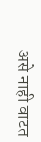असे नाही वाटत